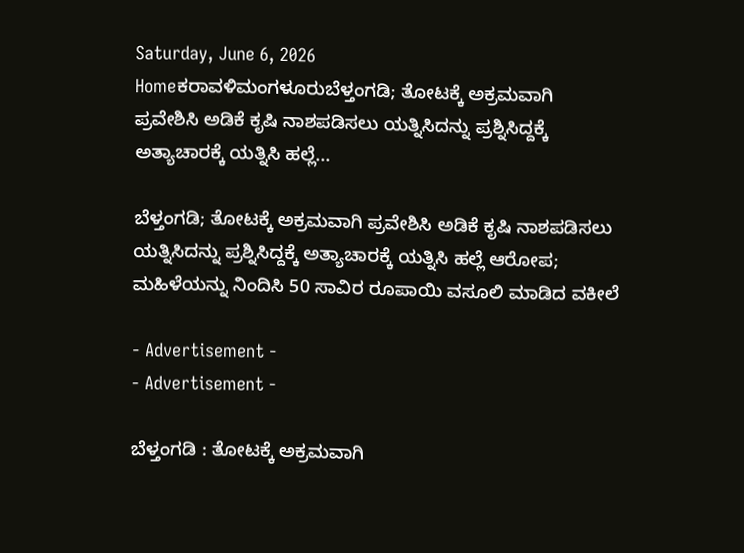Saturday, June 6, 2026
Homeಕರಾವಳಿಮಂಗಳೂರುಬೆಳ್ತಂಗಡಿ; ತೋಟಕ್ಕೆ ಅಕ್ರಮವಾಗಿ ಪ್ರವೇಶಿಸಿ ಅಡಿಕೆ ಕೃಷಿ ನಾಶಪಡಿಸಲು ಯತ್ನಿಸಿದನ್ನು ಪ್ರಶ್ನಿಸಿದ್ದಕ್ಕೆ ಅತ್ಯಾಚಾರಕ್ಕೆ ಯತ್ನಿಸಿ ಹಲ್ಲೆ...

ಬೆಳ್ತಂಗಡಿ; ತೋಟಕ್ಕೆ ಅಕ್ರಮವಾಗಿ ಪ್ರವೇಶಿಸಿ ಅಡಿಕೆ ಕೃಷಿ ನಾಶಪಡಿಸಲು ಯತ್ನಿಸಿದನ್ನು ಪ್ರಶ್ನಿಸಿದ್ದಕ್ಕೆ ಅತ್ಯಾಚಾರಕ್ಕೆ ಯತ್ನಿಸಿ ಹಲ್ಲೆ ಆರೋಪ; ಮಹಿಳೆಯನ್ನು ನಿಂದಿಸಿ 50 ಸಾವಿರ ರೂಪಾಯಿ ವಸೂಲಿ ಮಾಡಿದ ವಕೀಲೆ

- Advertisement -
- Advertisement -

ಬೆಳ್ತಂಗಡಿ : ತೋಟಕ್ಕೆ ಅಕ್ರಮವಾಗಿ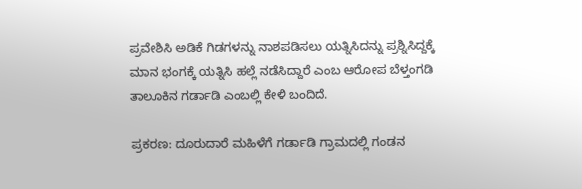ಪ್ರವೇಶಿಸಿ ಅಡಿಕೆ ಗಿಡಗಳನ್ನು ನಾಶಪಡಿಸಲು ಯತ್ನಿಸಿದನ್ನು ಪ್ರಶ್ನಿಸಿದ್ದಕ್ಕೆ ಮಾನ ಭಂಗಕ್ಕೆ ಯತ್ನಿಸಿ ಹಲ್ಲೆ ನಡೆಸಿದ್ದಾರೆ ಎಂಬ ಆರೋಪ ಬೆಳ್ತಂಗಡಿ ತಾಲೂಕಿನ ಗರ್ಡಾಡಿ ಎಂಬಲ್ಲಿ ಕೇಳಿ ಬಂದಿದೆ.

ಪ್ರಕರಣ: ದೂರುದಾರೆ ಮಹಿಳೆಗೆ ಗರ್ಡಾಡಿ ಗ್ರಾಮದಲ್ಲಿ ಗಂಡನ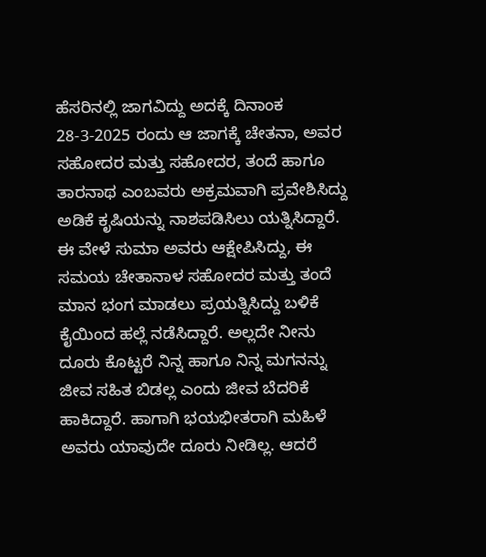ಹೆಸರಿನಲ್ಲಿ ಜಾಗವಿದ್ದು ಅದಕ್ಕೆ ದಿನಾಂಕ 28-3-2025 ರಂದು ಆ ಜಾಗಕ್ಕೆ ಚೇತನಾ, ಅವರ ಸಹೋದರ ಮತ್ತು ಸಹೋದರ, ತಂದೆ ಹಾಗೂ ತಾರನಾಥ ಎಂಬವರು ಅಕ್ರಮವಾಗಿ ಪ್ರವೇಶಿಸಿದ್ದು ಅಡಿಕೆ ಕೃಷಿಯನ್ನು ನಾಶಪಡಿಸಿಲು ಯತ್ನಿಸಿದ್ದಾರೆ. ಈ ವೇಳೆ ಸುಮಾ ಅವರು ಆಕ್ಷೇಪಿಸಿದ್ದು, ಈ ಸಮಯ ಚೇತಾನಾಳ ಸಹೋದರ ಮತ್ತು ತಂದೆ ಮಾನ ಭಂಗ ಮಾಡಲು ಪ್ರಯತ್ನಿಸಿದ್ದು ಬಳಿಕೆ ಕೈಯಿಂದ ಹಲ್ಲೆ ನಡೆಸಿದ್ದಾರೆ. ಅಲ್ಲದೇ ನೀನು ದೂರು ಕೊಟ್ಟರೆ ನಿನ್ನ ಹಾಗೂ ನಿನ್ನ ಮಗನನ್ನು ಜೀವ ಸಹಿತ ಬಿಡಲ್ಲ ಎಂದು ಜೀವ ಬೆದರಿಕೆ ಹಾಕಿದ್ದಾರೆ. ಹಾಗಾಗಿ ಭಯಭೀತರಾಗಿ ಮಹಿಳೆ ಅವರು ಯಾವುದೇ ದೂರು ನೀಡಿಲ್ಲ. ಆದರೆ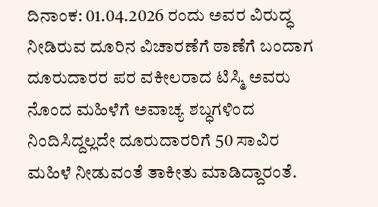ದಿನಾಂಕ: 01.04.2026 ರಂದು ಅವರ ವಿರುದ್ಧ ನೀಡಿರುವ ದೂರಿನ ವಿಚಾರಣೆಗೆ ಠಾಣೆಗೆ ಬಂದಾಗ ದೂರುದಾರರ ಪರ ವಕೀಲರಾದ ಟಿಸ್ಮಿ ಅವರು ನೊಂದ ಮಹಿಳೆಗೆ ಅವಾಚ್ಯ ಶಬ್ಧಗಳಿಂದ ನಿಂದಿಸಿದ್ದಲ್ಲದೇ ದೂರುದಾರರಿಗೆ 50 ಸಾವಿರ ಮಹಿಳೆ ನೀಡುವಂತೆ ತಾಕೀತು ಮಾಡಿದ್ದಾರಂತೆ.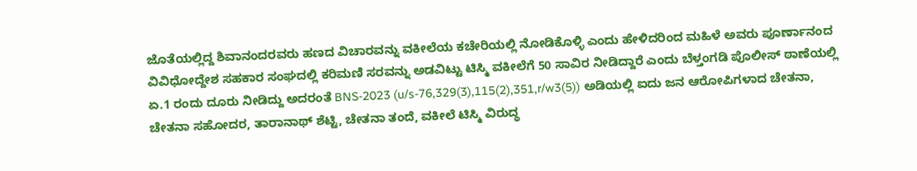ಜೊತೆಯಲ್ಲಿದ್ದ ಶಿವಾನಂದರವರು ಹಣದ ವಿಚಾರವನ್ನು ವಕೀಲೆಯ ಕಚೇರಿಯಲ್ಲಿ ನೋಡಿಕೊಳ್ಳಿ ಎಂದು ಹೇಳಿದರಿಂದ ಮಹಿಳೆ ಅವರು ಪೂರ್ಣಾನಂದ ವಿವಿಧೋದ್ದೇಶ ಸಹಕಾರ ಸಂಘದಲ್ಲಿ ಕರಿಮಣಿ ಸರವನ್ನು ಅಡವಿಟ್ಟು ಟಿಸ್ಮಿ ವಕೀಲೆಗೆ 50 ಸಾವಿರ ನೀಡಿದ್ದಾರೆ ಎಂದು ಬೆಳ್ತಂಗಡಿ ಪೊಲೀಸ್ ಠಾಣೆಯಲ್ಲಿ ಏ.1 ರಂದು ದೂರು ನೀಡಿದ್ದು ಅದರಂತೆ BNS-2023 (u/s-76,329(3),115(2),351,r/w3(5)) ಅಡಿಯಲ್ಲಿ ಐದು ಜನ ಆರೋಪಿಗಳಾದ ಚೇತನಾ, ಚೇತನಾ ಸಹೋದರ, ತಾರಾನಾಥ್ ಶೆಟ್ಟಿ, ಚೇತನಾ ತಂದೆ, ವಕೀಲೆ ಟಿಸ್ಮಿ ವಿರುದ್ಧ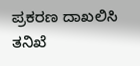ಪ್ರಕರಣ ದಾಖಲಿಸಿ ತನಿಖೆ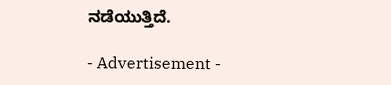ನಡೆಯುತ್ತಿದೆ.

- Advertisement -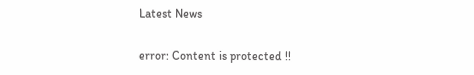Latest News

error: Content is protected !!